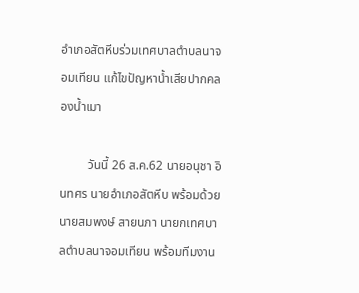อำเภอสัตหีบร่วมเทศบาลตำบลนาจอมเทียน แก้ไขปัญหาน้ำเสียปากคลองน้ำเมา

         วันนี้ 26 ส.ค.62 นายอนุชา อินทศร นายอำเภอสัตหีบ พร้อมด้วย นายสมพงษ์ สายนภา นายกเทศบาลตำบลนาจอมเทียน พร้อมทีมงาน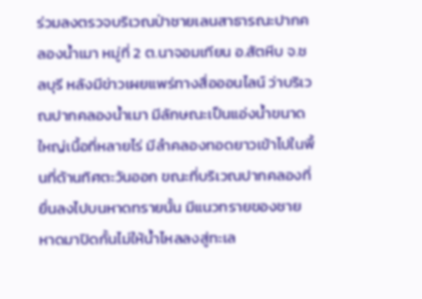ร่วมลงตรวจบริเวณป่าชายเลนสาธารณะปากคลองน้ำเมา หมู่ที่ 2 ต.นาจอมเทียน อ.สัตหีบ จ.ชลบุรี หลังมีข่าวเผยแพร่ทางสื่อออนไลน์ ว่าบริเวณปากคลองน้ำเมา มีลักษณะเป็นแอ่งน้ำขนาดใหญ่เนื้อที่หลายไร่ มีลำคลองทอดยาวเข้าไปในพื้นที่ด้านทิศตะวันออก ขณะที่บริเวณปากคลองที่ยื่นลงไปบนหาดทรายนั้น มีแนวทรายของชายหาดมาปิดกั้นไม่ให้น้ำไหลลงสู่ทะเล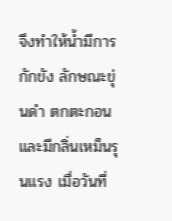จึงทำให้น้ำมีการกักขัง ลักษณะขุ่นดำ ตกตะกอนและมีกลิ่นเหม็นรุนแรง เมื่อวันที่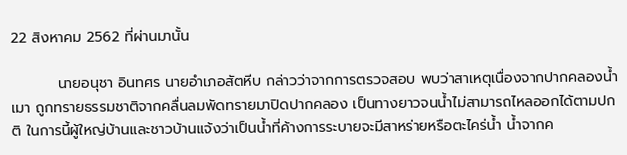22 สิงหาคม 2562 ที่ผ่านมานั้น

         นายอนุชา อินทศร นายอำเภอสัตหีบ กล่าวว่าจากการตรวจสอบ พบว่าสาเหตุเนื่องจากปากคลองน้ำเมา ถูกทรายธรรมชาติจากคลื่นลมพัดทรายมาปิดปากคลอง เป็นทางยาวจนน้ำไม่สามารถไหลออกได้ตามปกติ ในการนี้ผู้ใหญ่บ้านและชาวบ้านแจ้งว่าเป็นน้ำที่ค้างการระบายจะมีสาหร่ายหรือตะไคร่น้ำ น้ำจากค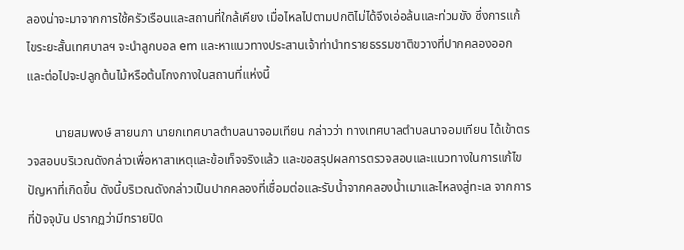ลองน่าจะมาจากการใช้ครัวเรือนและสถานที่ใกล้เคียง เมื่อไหลไปตามปกติไม่ได้จึงเอ่อล้นและท่วมขัง ซึ่งการแก้ไขระยะสั้นเทศบาลฯ จะนำลูกบอล em และหาแนวทางประสานเจ้าท่านำทรายธรรมชาติขวางที่ปากคลองออก และต่อไปจะปลูกต้นไม้หรือต้นโกงกางในสถานที่แห่งนี้

         นายสมพงษ์ สายนภา นายกเทศบาลตำบลนาจอมเทียน กล่าวว่า ทางเทศบาลตำบลนาจอมเทียน ได้เข้าตรวจสอบบริเวณดังกล่าวเพื่อหาสาเหตุและข้อเท็จจริงแล้ว และขอสรุปผลการตรวจสอบและแนวทางในการแก้ไขปัญหาที่เกิดขึ้น ดังนี้บริเวณดังกล่าวเป็นปากคลองที่เชื่อมต่อและรับน้ำจากคลองน้ำเมาและไหลงสู่ทะเล จากการที่ปัจจุบัน ปรากฏว่ามีทรายปิด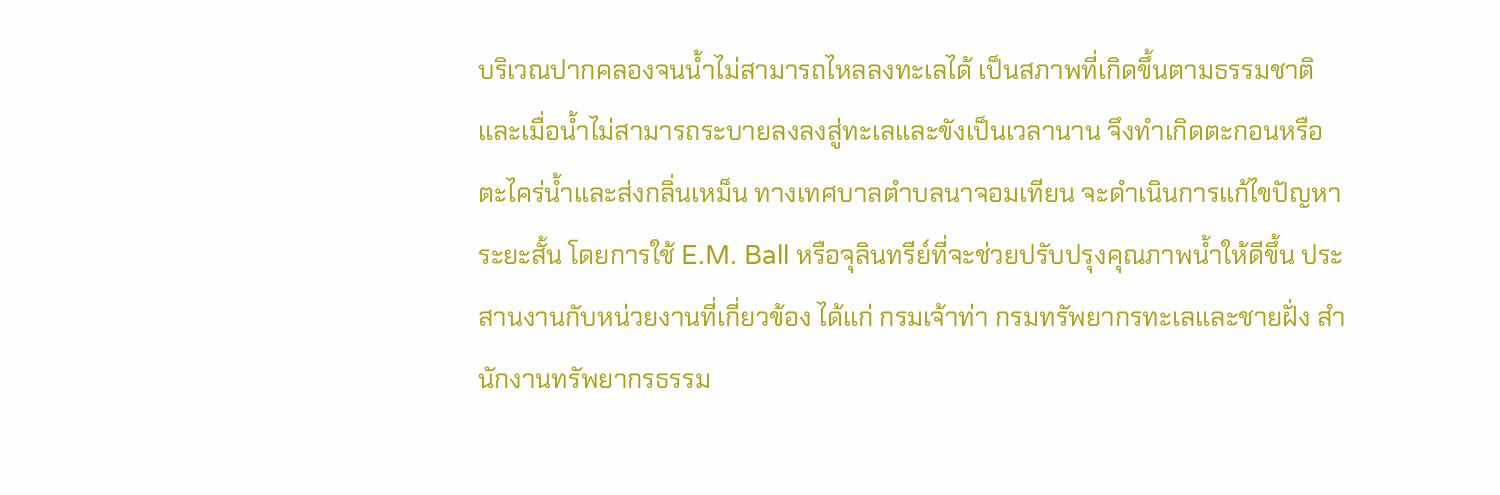บริเวณปากคลองจนน้ำไม่สามารถไหลลงทะเลได้ เป็นสภาพที่เกิดขึ้นตามธรรมชาติ และเมื่อน้ำไม่สามารถระบายลงลงสู่ทะเลและขังเป็นเวลานาน จึงทำเกิดตะกอนหรือตะไคร่น้ำและส่งกลิ่นเหม็น ทางเทศบาลตำบลนาจอมเทียน จะดำเนินการแก้ไขปัญหาระยะสั้น โดยการใช้ E.M. Ball หรือจุลินทรีย์ที่จะช่วยปรับปรุงคุณภาพน้ำให้ดีขึ้น ประสานงานกับหน่วยงานที่เกี่ยวข้อง ได้แก่ กรมเจ้าท่า กรมทรัพยากรทะเลและชายฝั่ง สำนักงานทรัพยากรธรรม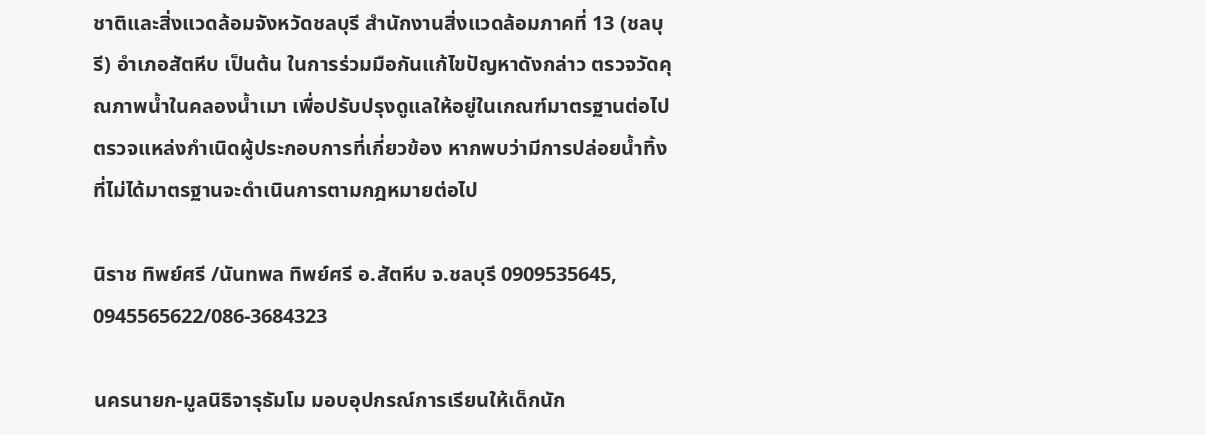ชาติและสิ่งแวดล้อมจังหวัดชลบุรี สำนักงานสิ่งแวดล้อมภาคที่ 13 (ชลบุรี) อำเภอสัตหีบ เป็นต้น ในการร่วมมือกันแก้ไขปัญหาดังกล่าว ตรวจวัดคุณภาพน้ำในคลองน้ำเมา เพื่อปรับปรุงดูแลให้อยู่ในเกณฑ์มาตรฐานต่อไปตรวจแหล่งกำเนิดผู้ประกอบการที่เกี่ยวข้อง หากพบว่ามีการปล่อยน้ำทิ้งที่ไม่ได้มาตรฐานจะดำเนินการตามกฎหมายต่อไป

นิราช ทิพย์ศรี /นันทพล ทิพย์ศรี อ.สัตหีบ จ.ชลบุรี 0909535645, 0945565622/086-3684323

นครนายก-มูลนิธิจารุธัมโม มอบอุปกรณ์การเรียนให้เด็กนัก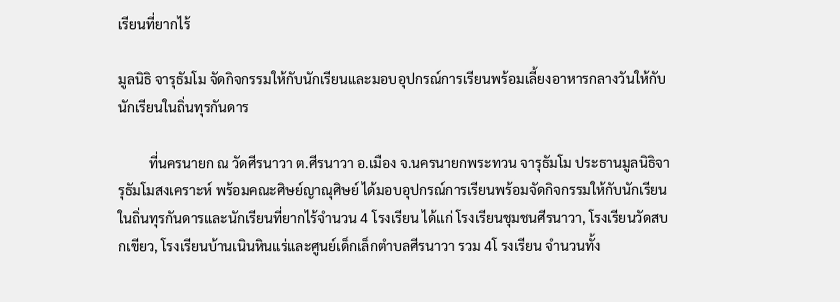เรียนที่ยากไร้

มูลนิธิ จารุธัมโม จัดกิจกรรมให้กับนักเรียนและมอบอุปกรณ์การเรียนพร้อมเลี้ยงอาหารกลางวันให้กับนักเรียนในถิ่นทุรกันดาร

         ที่นครนายก ณ วัดศีรนาวา ต.ศีรนาวา อ.เมือง จ.นครนายกพระทวน จารุธัมโม ประธานมูลนิธิจารุธัมโมสงเคราะห์ พร้อมคณะศิษย์ญาณุศิษย์ ได้มอบอุปกรณ์การเรียนพร้อมจัดกิจกรรมให้กับนักเรียน ในถิ่นทุรกันดารและนักเรียนที่ยากไร้จำนวน 4 โรงเรียน ได้เเก่ โรงเรียนชุมชนศีรนาวา, โรงเรียนวัดสบกเขียว, โรงเรียนบ้านเนินหินแร่และศูนย์เด็กเล็กตำบลศีรนาวา รวม 4โ รงเรียน จำนวนทั้ง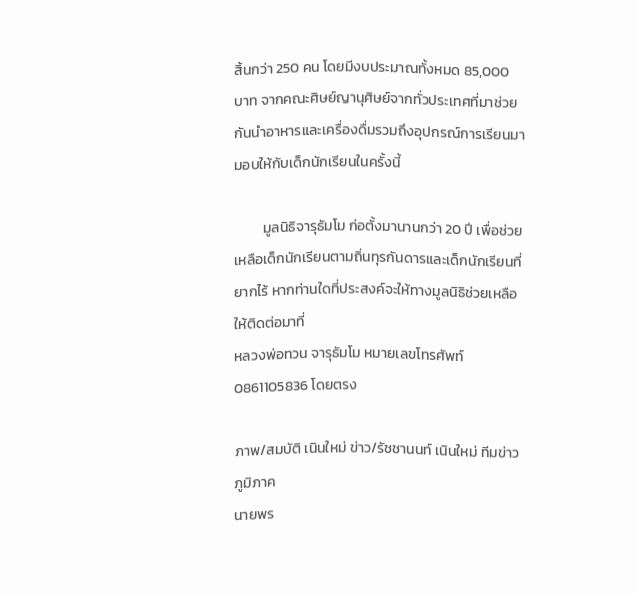สิ้นกว่า 250 คน โดยมีงบประมาณทั้งหมด 85,000 บาท จากคณะศิษย์ญานุศิษย์จากทั่วประเทศที่มาช่วยกันนำอาหารและเครื่องดื่มรวมถึงอุปกรณ์การเรียนมามอบให้กับเด็กนักเรียนในครั้งนี้

         มูลนิธิจารุธัมโม ก่อตั้งมานานกว่า 20 ปี เพื่อช่วยเหลือเด็กนักเรียนตามถิ่นทุรกันดารและเด็กนักเรียนที่ยากไร้ หากท่านใดที่ประสงค์จะให้ทางมูลนิธิช่วยเหลือ ให้ติดต่อมาที่
หลวงพ่อทวน จารุธัมโม หมายเลขโทรศัพท์ 0861105836 โดยตรง

ภาพ/สมบัติ เนินใหม่ ข่าว/รัชชานนท์ เนินใหม่ ทีมข่าวภูมิภาค
นายพร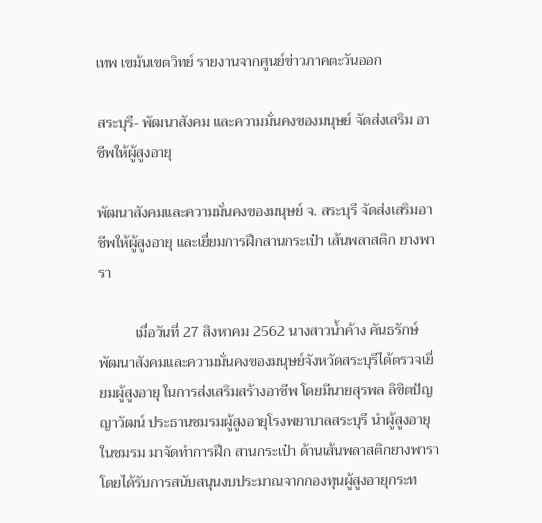เทพ เขม้นเขตวิทย์ รายงานจากศูนย์ข่าวภาคตะวันออก

สระบุรี- พัฒนาสังคม และความมั่นคงของมนุษย์ จัดส่งเสริม อาชีพให้ผู้สูงอายุ

พัฒนาสังคมและความมั่นคงของมนุษย์ จ. สระบุรี จัดส่งเสริมอาชีพให้ผู้สูงอายุ และเยี่ยมการฝึกสานกระเป๋า เส้นพลาสติก ยางพารา

          เมื่อวันที่ 27 สิงหาคม 2562 นางสาวน้ำค้าง คันธรักษ์ พัฒนาสังคมและความมั่นคงของมนุษย์จังหวัดสระบุรีได้ตรวจเยี่ยมผู้สูงอายุ ในการส่งเสริมสร้างอาชีพ โดยมีนายสุรพล ลิขิตปัญญาวัฒน์ ประธานชมรมผู้สูงอายุโรงพยาบาลสระบุรี นำผู้สูงอายุในชมรม มาจัดทำการฝึก สานกระเป๋า ด้านเส้นพลาสติกยางพารา โดยได้รับการสนับสนุนงบประมาณจากกองทุนผู้สูงอายุกระท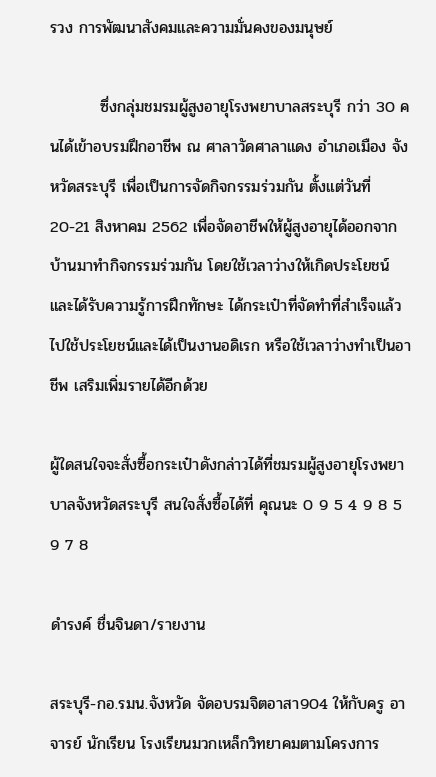รวง การพัฒนาสังคมและความมั่นคงของมนุษย์

         ซึ่งกลุ่มชมรมผู้สูงอายุโรงพยาบาลสระบุรี กว่า 30 คนได้เข้าอบรมฝึกอาชีพ ณ ศาลาวัดศาลาแดง อำเภอเมือง จังหวัดสระบุรี เพื่อเป็นการจัดกิจกรรมร่วมกัน ตั้งแต่วันที่ 20-21 สิงหาคม 2562 เพื่อจัดอาชีพให้ผู้สูงอายุได้ออกจากบ้านมาทำกิจกรรมร่วมกัน โดยใช้เวลาว่างให้เกิดประโยชน์และได้รับความรู้การฝึกทักษะ ได้กระเป๋าที่จัดทำที่สำเร็จแล้วไปใช้ประโยชน์และได้เป็นงานอดิเรก หรือใช้เวลาว่างทำเป็นอาชีพ เสริมเพิ่มรายได้อีกด้วย

ผู้ใดสนใจจะสั่งซื้อกระเป๋าดังกล่าวได้ที่ชมรมผู้สูงอายุโรงพยาบาลจังหวัดสระบุรี สนใจสั่งซื้อได้ที่ คุณนะ 0 9 5 4 9 8 5 9 7 8

ดำรงค์ ชื่นจินดา/รายงาน

สระบุรี-กอ.รมน.จังหวัด จัดอบรมจิตอาสา904 ให้กับครู อาจารย์ นักเรียน โรงเรียนมวกเหล็กวิทยาคมตามโครงการ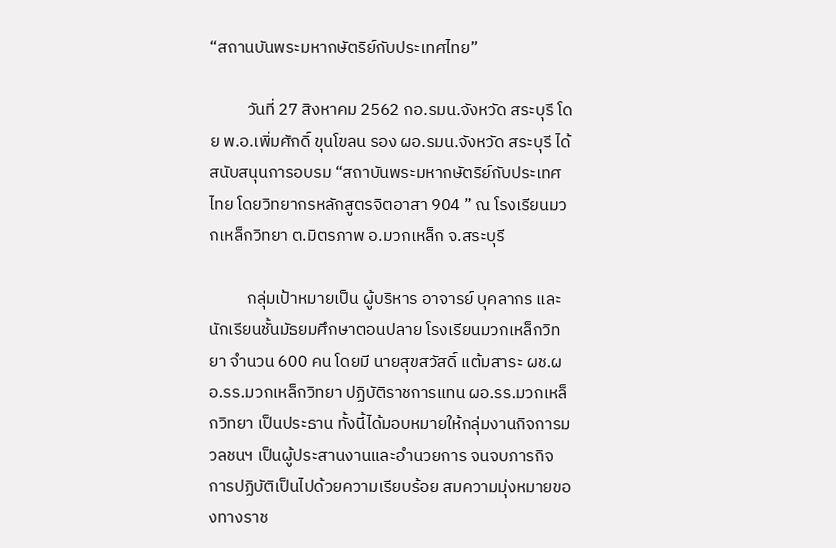“สถานบันพระมหากษัตริย์กับประเทศไทย”

          วันที่ 27 สิงหาคม 2562 กอ.รมน.จังหวัด สระบุรี โดย พ.อ.เพิ่มศักดิ์ ขุนโขลน รอง ผอ.รมน.จังหวัด สระบุรี ได้สนับสนุนการอบรม “สถาบันพระมหากษัตริย์กับประเทศไทย โดยวิทยากรหลักสูตรจิตอาสา 904 ” ณ โรงเรียนมวกเหล็กวิทยา ต.มิตรภาพ อ.มวกเหล็ก จ.สระบุรี

          กลุ่มเป้าหมายเป็น ผู้บริหาร อาจารย์ บุคลากร และนักเรียนชั้นมัธยมศึกษาตอนปลาย โรงเรียนมวกเหล็กวิทยา จำนวน 600 คน โดยมี นายสุขสวัสดิ์ แต้มสาระ ผช.ผอ.รร.มวกเหล็กวิทยา ปฏิบัติราชการแทน ผอ.รร.มวกเหล็กวิทยา เป็นประธาน ทั้งนี้ได้มอบหมายให้กลุ่มงานกิจการมวลชนฯ เป็นผู้ประสานงานและอำนวยการ จนจบภารกิจ การปฏิบัติเป็นไปด้วยความเรียบร้อย สมความมุ่งหมายของทางราช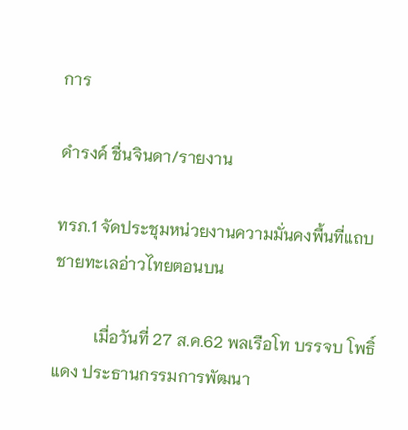การ

ดำรงค์ ชื่นจินดา/รายงาน

ทรภ.1 จัดประชุมหน่วยงานความมั่นคงพื้นที่แถบชายทะเลอ่าวไทยตอนบน

          เมื่อวันที่ 27 ส.ค.62 พลเรือโท บรรจบ โพธิ์แดง ประธานกรรมการพัฒนา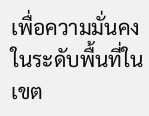เพื่อความมั่นคงในระดับพื้นที่ในเขต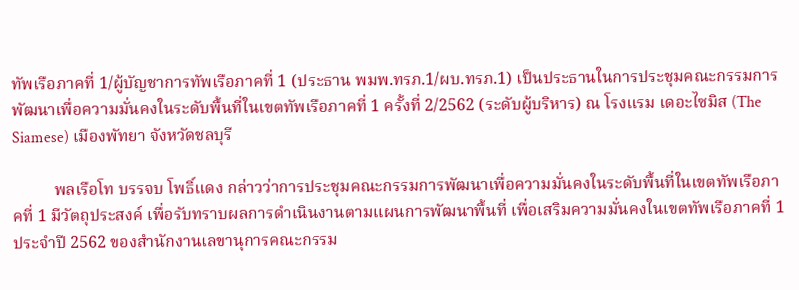ทัพเรือภาคที่ 1/ผู้บัญชาการทัพเรือภาคที่ 1 (ประธาน พมพ.ทรภ.1/ผบ.ทรภ.1) เป็นประธานในการประชุมคณะกรรมการพัฒนาเพื่อความมั่นคงในระดับพื้นที่ในเขตทัพเรือภาคที่ 1 ครั้งที่ 2/2562 (ระดับผู้บริหาร) ณ โรงแรม เดอะไซมิส (The Siamese) เมืองพัทยา จังหวัดชลบุรี

          พลเรือโท บรรจบ โพธิ์แดง กล่าวว่าการประชุมคณะกรรมการพัฒนาเพื่อความมั่นคงในระดับพื้นที่ในเขตทัพเรือภาคที่ 1 มีวัตถุประสงค์ เพื่อรับทราบผลการดำเนินงานตามแผนการพัฒนาพื้นที่ เพื่อเสริมความมั่นคงในเขตทัพเรือภาคที่ 1 ประจำปี 2562 ของสำนักงานเลขานุการคณะกรรม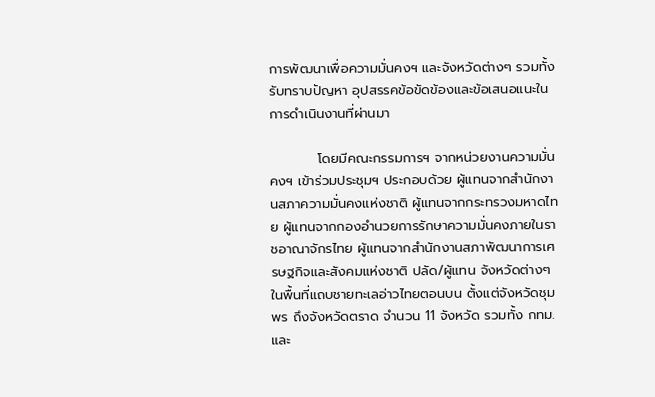การพัฒนาเพื่อความมั่นคงฯ และจังหวัดต่างๆ รวมทั้งรับทราบปัญหา อุปสรรคข้อขัดข้องและข้อเสนอแนะในการดำเนินงานที่ผ่านมา

          โดยมีคณะกรรมการฯ จากหน่วยงานความมั่นคงฯ เข้าร่วมประชุมฯ ประกอบด้วย ผู้แทนจากสำนักงานสภาความมั่นคงแห่งชาติ ผู้แทนจากกระทรวงมหาดไทย ผู้แทนจากกองอำนวยการรักษาความมั่นคงภายในราชอาณาจักรไทย ผู้แทนจากสำนักงานสภาพัฒนาการเศรษฐกิจและสังคมแห่งชาติ ปลัด/ผู้แทน จังหวัดต่างๆ ในพื้นที่แถบชายทะเลอ่าวไทยตอนบน ตั้งแต่จังหวัดชุมพร ถึงจังหวัดตราด จำนวน 11 จังหวัด รวมทั้ง กทม.และ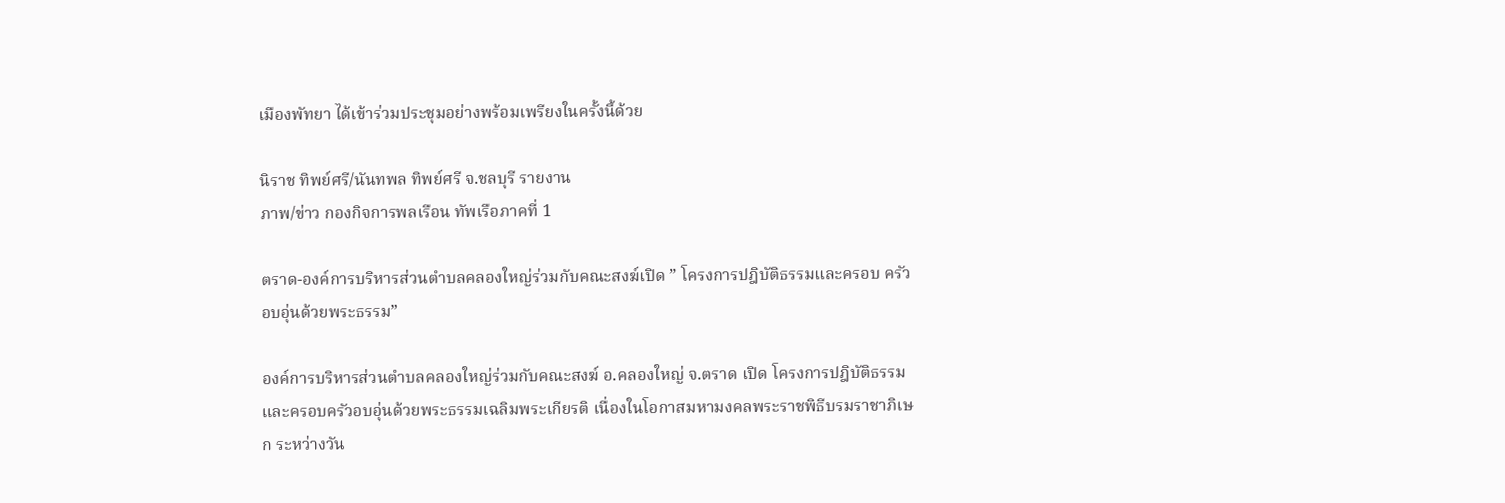เมืองพัทยา ได้เข้าร่วมประชุมอย่างพร้อมเพรียงในครั้งนี้ด้วย

นิราช ทิพย์ศรี/นันทพล ทิพย์ศรี จ.ชลบุรี รายงาน
ภาพ/ข่าว กองกิจการพลเรือน ทัพเรือภาคที่ 1

ตราด-องค์การบริหารส่วนตําบลคลองใหญ่ร่วมกับคณะสงฆ์เปิด ” โครงการปฎิบัติธรรมและครอบ ครัวอบอุ่นด้วยพระธรรม”

องค์การบริหารส่วนตําบลคลองใหญ่ร่วมกับคณะสงฆ์ อ.คลองใหญ่ จ.ตราด เปิด โครงการปฎิบัติธรรมและครอบครัวอบอุ่นด้วยพระธรรมเฉลิมพระเกียรติ เนื่องในโอกาสมหามงคลพระราชพิธีบรมราชาภิเษก ระหว่างวัน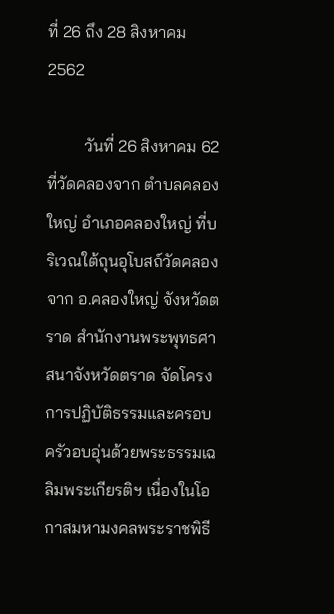ที่ 26 ถึง 28 สิงหาคม 2562

         วันที่ 26 สิงหาคม 62 ที่วัดคลองจาก ตำบลคลองใหญ่ อำเภอคลองใหญ่ ที่บริเวณใต้ถุนอุโบสถ์วัดคลองจาก อ.คลองใหญ่ จังหวัดตราด สำนักงานพระพุทธศาสนาจังหวัดตราด จัดโครงการปฏิบัติธรรมและครอบครัวอบอุ่นด้วยพระธรรมเฉลิมพระเกียรติฯ เนื่องในโอกาสมหามงคลพระราชพิธี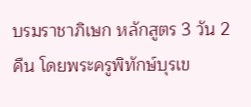บรมราชาภิเษก หลักสูตร 3 วัน 2 คืน โดยพระครูพิทักษ์บุรเข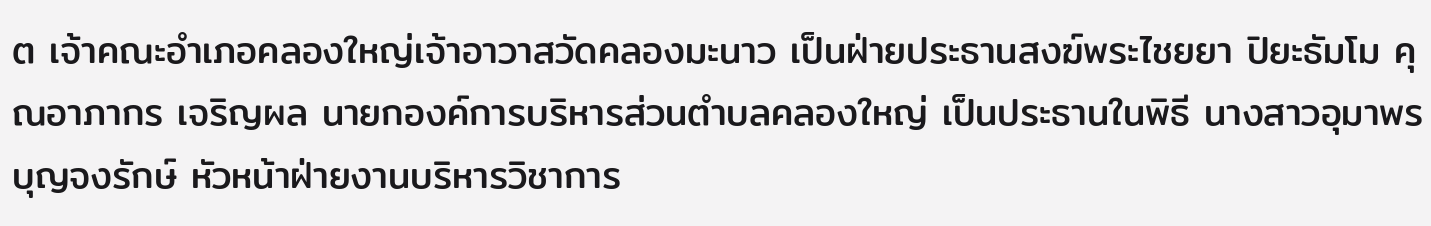ต เจ้าคณะอำเภอคลองใหญ่เจ้าอาวาสวัดคลองมะนาว เป็นฝ่ายประธานสงฆ์พระไชยยา ปิยะธัมโม คุณอาภากร เจริญผล นายกองค์การบริหารส่วนตำบลคลองใหญ่ เป็นประธานในพิธี นางสาวอุมาพร บุญจงรักษ์ หัวหน้าฝ่ายงานบริหารวิชาการ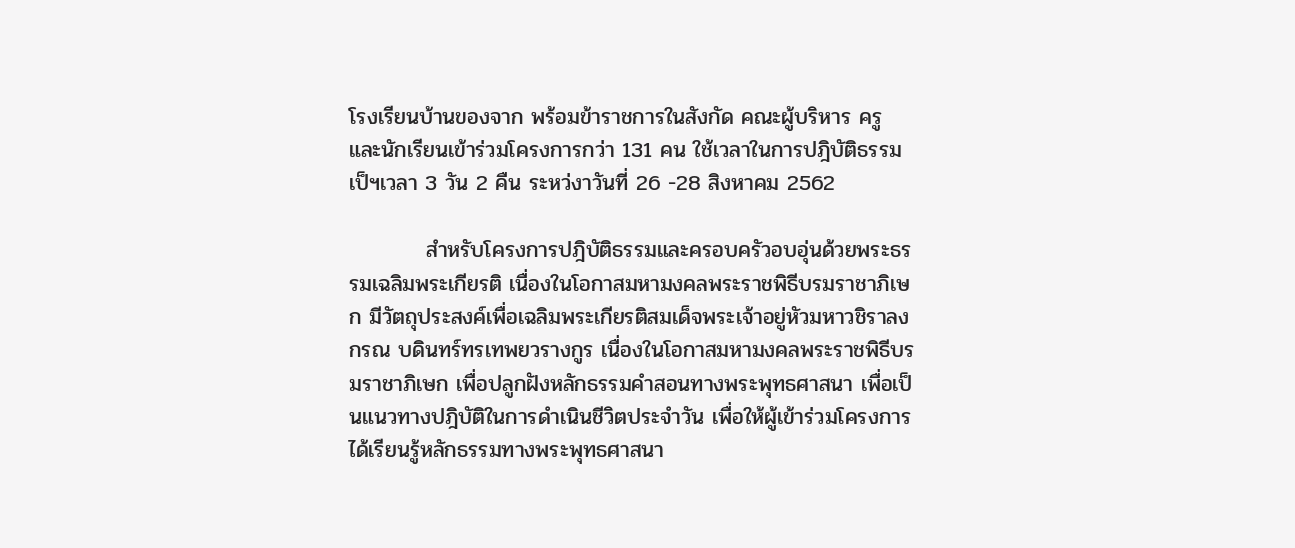โรงเรียนบ้านของจาก พร้อมข้าราชการในสังกัด คณะผู้บริหาร ครู และนักเรียนเข้าร่วมโครงการกว่า 131 คน ใช้เวลาในการปฎิบัติธรรมเป็ฯเวลา 3 วัน 2 คืน ระหว่งาวันที่ 26 -28 สิงหาคม 2562

          สำหรับโครงการปฎิบัติธรรมและครอบครัวอบอุ่นด้วยพระธรรมเฉลิมพระเกียรติ เนื่องในโอกาสมหามงคลพระราชพิธีบรมราชาภิเษก มีวัตถุประสงค์เพื่อเฉลิมพระเกียรติสมเด็จพระเจ้าอยู่หัวมหาวชิราลงกรณ บดินทร์ทรเทพยวรางกูร เนื่องในโอกาสมหามงคลพระราชพิธีบรมราชาภิเษก เพื่อปลูกฝังหลักธรรมคำสอนทางพระพุทธศาสนา เพื่อเป็นแนวทางปฎิบัติในการดำเนินชีวิตประจำวัน เพื่อให้ผู้เข้าร่วมโครงการได้เรียนรู้หลักธรรมทางพระพุทธศาสนา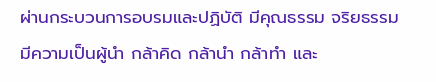ผ่านกระบวนการอบรมและปฏิบัติ มีคุณธรรม จริยธรรม มีความเป็นผู้นำ กล้าคิด กล้านำ กล้าทำ และ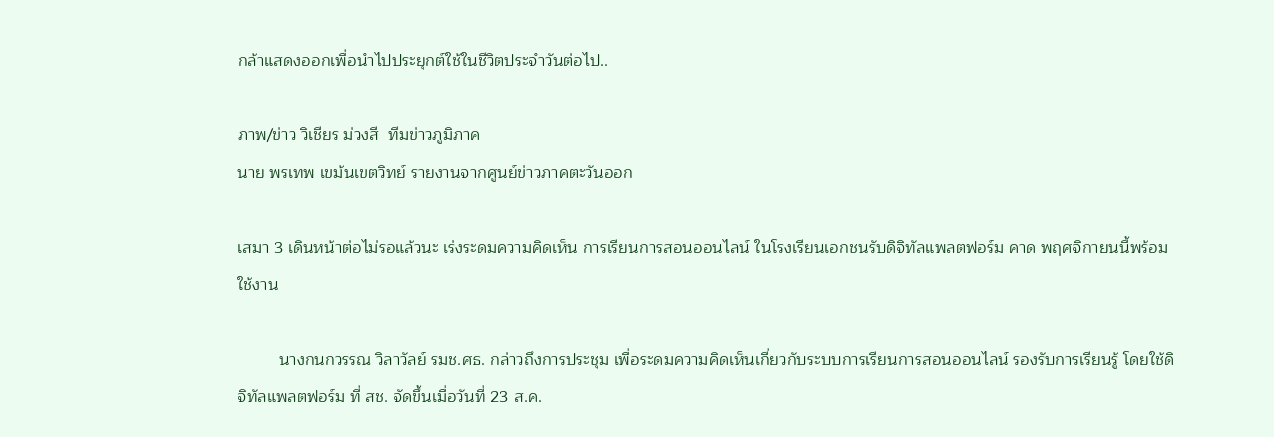กล้าแสดงออกเพื่อนำไปประยุกต์ใช้ในชีวิตประจำวันต่อไป..

ภาพ/ข่าว วิเชียร ม่วงสี  ทีมข่าวภูมิภาค
นาย พรเทพ เขม้นเขตวิทย์ รายงานจากศูนย์ข่าวภาคตะวันออก

เสมา 3 เดินหน้าต่อไม่รอแล้วนะ เร่งระดมความคิดเห็น การเรียนการสอนออนไลน์ ในโรงเรียนเอกชนรับดิจิทัลแพลตฟอร์ม คาด พฤศจิกายนนี้พร้อมใช้งาน

         นางกนกวรรณ วิลาวัลย์ รมช.ศธ. กล่าวถึงการประชุม เพื่อระดมความคิดเห็นเกี่ยวกับระบบการเรียนการสอนออนไลน์ รองรับการเรียนรู้ โดยใช้ดิจิทัลแพลตฟอร์ม ที่ สช. จัดขึ้นเมื่อวันที่ 23 ส.ค.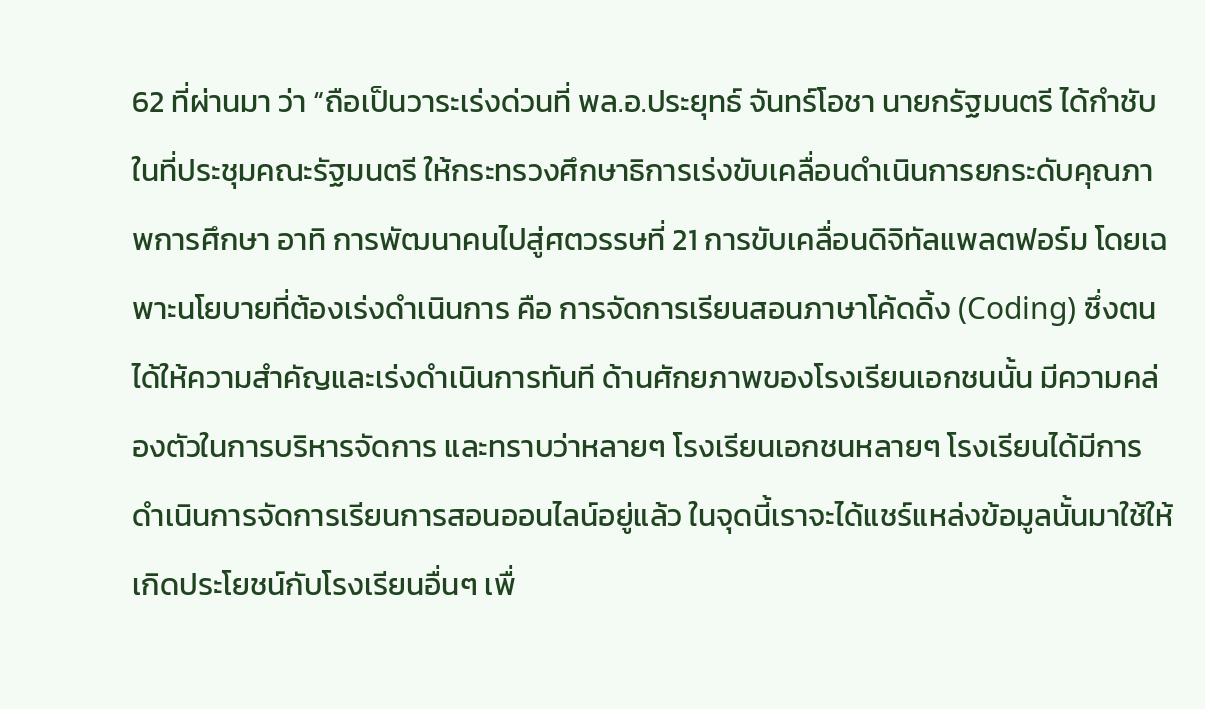62 ที่ผ่านมา ว่า “ถือเป็นวาระเร่งด่วนที่ พล.อ.ประยุทธ์ จันทร์โอชา นายกรัฐมนตรี ได้กำชับในที่ประชุมคณะรัฐมนตรี ให้กระทรวงศึกษาธิการเร่งขับเคลื่อนดำเนินการยกระดับคุณภาพการศึกษา อาทิ การพัฒนาคนไปสู่ศตวรรษที่ 21 การขับเคลื่อนดิจิทัลแพลตฟอร์ม โดยเฉพาะนโยบายที่ต้องเร่งดำเนินการ คือ การจัดการเรียนสอนภาษาโค้ดดิ้ง (Coding) ซึ่งตนได้ให้ความสำคัญและเร่งดำเนินการทันที ด้านศักยภาพของโรงเรียนเอกชนนั้น มีความคล่องตัวในการบริหารจัดการ และทราบว่าหลายๆ โรงเรียนเอกชนหลายๆ โรงเรียนได้มีการดำเนินการจัดการเรียนการสอนออนไลน์อยู่แล้ว ในจุดนี้เราจะได้แชร์แหล่งข้อมูลนั้นมาใช้ให้เกิดประโยชน์กับโรงเรียนอื่นๆ เพื่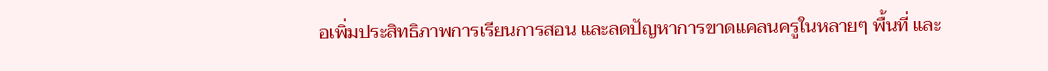อเพิ่มประสิทธิภาพการเรียนการสอน และลดปัญหาการขาดแคลนครูในหลายๆ พื้นที่ และ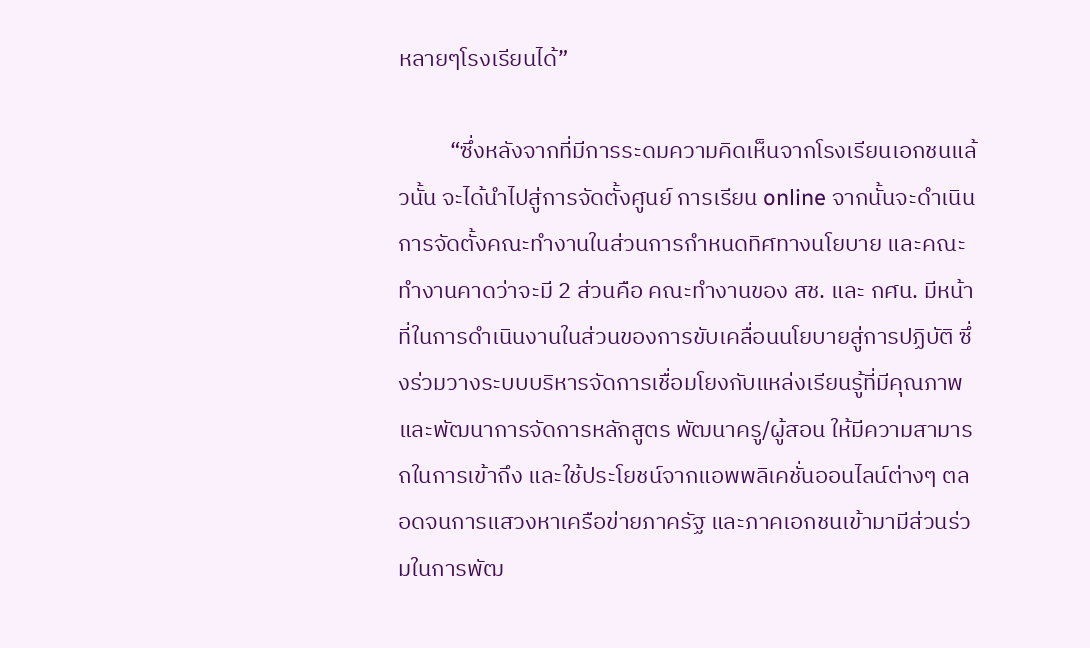หลายๆโรงเรียนได้”

          “ซึ่งหลังจากที่มีการระดมความคิดเห็นจากโรงเรียนเอกชนแล้วนั้น จะได้นำไปสู่การจัดตั้งศูนย์ การเรียน online จากนั้นจะดำเนินการจัดตั้งคณะทำงานในส่วนการกำหนดทิศทางนโยบาย และคณะทำงานคาดว่าจะมี 2 ส่วนคือ คณะทำงานของ สช. และ กศน. มีหน้าที่ในการดำเนินงานในส่วนของการขับเคลื่อนนโยบายสู่การปฏิบัติ ซึ่งร่วมวางระบบบริหารจัดการเชื่อมโยงกับแหล่งเรียนรู้ที่มีคุณภาพ และพัฒนาการจัดการหลักสูตร พัฒนาครู/ผู้สอน ให้มีความสามารถในการเข้าถึง และใช้ประโยชน์จากแอพพลิเคชั่นออนไลน์ต่างๆ ตลอดจนการแสวงหาเครือข่ายภาครัฐ และภาคเอกชนเข้ามามีส่วนร่วมในการพัฒ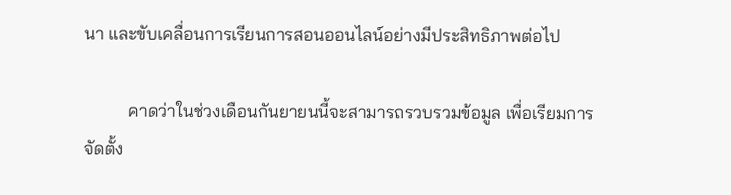นา และขับเคลื่อนการเรียนการสอนออนไลน์อย่างมีประสิทธิภาพต่อไป

          คาดว่าในช่วงเดือนกันยายนนี้จะสามารถรวบรวมข้อมูล เพื่อเรียมการจัดตั้ง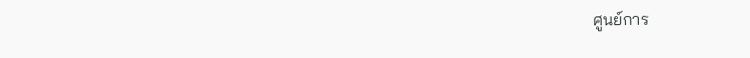ศูนย์การ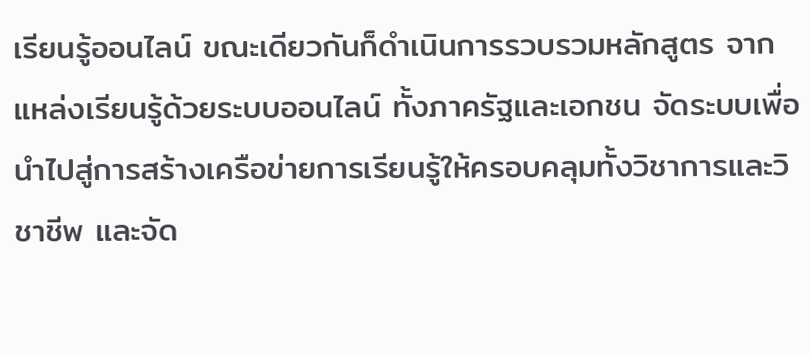เรียนรู้ออนไลน์ ขณะเดียวกันก็ดำเนินการรวบรวมหลักสูตร จากแหล่งเรียนรู้ด้วยระบบออนไลน์ ทั้งภาครัฐและเอกชน จัดระบบเพื่อนำไปสู่การสร้างเครือข่ายการเรียนรู้ให้ครอบคลุมทั้งวิชาการและวิชาชีพ และจัด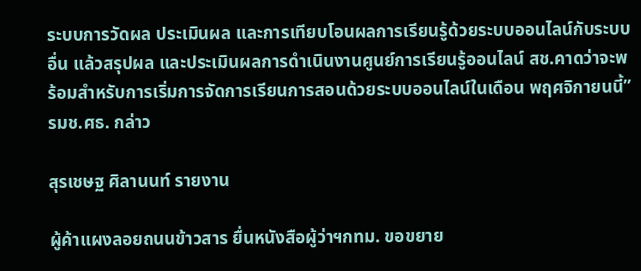ระบบการวัดผล ประเมินผล และการเทียบโอนผลการเรียนรู้ด้วยระบบออนไลน์กับระบบอื่น แล้วสรุปผล และประเมินผลการดำเนินงานศูนย์การเรียนรู้ออนไลน์ สช.คาดว่าจะพร้อมสำหรับการเริ่มการจัดการเรียนการสอนด้วยระบบออนไลน์ในเดือน พฤศจิกายนนี้” รมช.ศธ. กล่าว

สุรเชษฐ ศิลานนท์ รายงาน

ผู้ค้าแผงลอยถนนข้าวสาร ยื่นหนังสือผู้ว่าฯกทม. ขอขยาย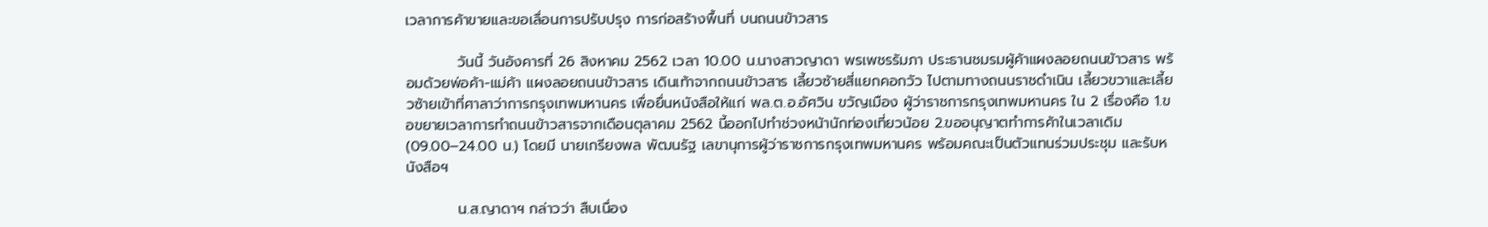เวลาการค้าขายและขอเลื่อนการปรับปรุง การก่อสร้างพื้นที่ บนถนนข้าวสาร

          วันนี้ วันอังคารที่ 26 สิงหาคม 2562 เวลา 10.00 น.นางสาวญาดา พรเพชรรัมภา ประธานชมรมผู้ค้าแผงลอยถนนข้าวสาร พร้อมด้วยพ่อค้า-แม่ค้า แผงลอยถนนข้าวสาร เดินเท้าจากถนนข้าวสาร เลี้ยวซ้ายสี่แยกคอกวัว ไปตามทางถนนราชดำเนิน เลี้ยวขวาและเลี้ยวซ้ายเข้าที่ศาลาว่าการกรุงเทพมหานคร เพื่อยื่นหนังสือให้แก่ พล.ต.อ.อัศวิน ขวัญเมือง ผู้ว่าราชการกรุงเทพมหานคร ใน 2 เรื่องคือ 1.ขอขยายเวลาการทำถนนข้าวสารจากเดือนตุลาคม 2562 นี้ออกไปทำช่วงหน้านักท่องเที่ยวน้อย 2.ขออนุญาตทำการค้าในเวลาเดิม (09.00–24.00 น.) โดยมี นายเกรียงพล พัฒนรัฐ เลขานุการผู้ว่าราชการกรุงเทพมหานคร พร้อมคณะเป็นตัวแทนร่วมประชุม และรับหนังสือฯ

          น.ส.ญาดาฯ กล่าวว่า สืบเนื่อง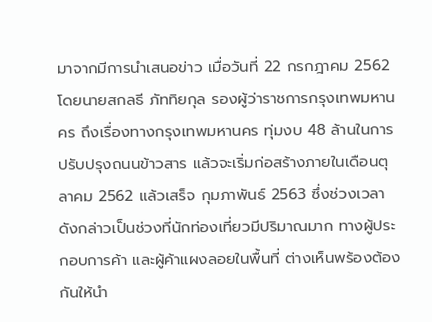มาจากมีการนำเสนอข่าว เมื่อวันที่ 22 กรกฎาคม 2562 โดยนายสกลธี ภัททิยกุล รองผู้ว่าราชการกรุงเทพมหานคร ถึงเรื่องทางกรุงเทพมหานคร ทุ่มงบ 48 ล้านในการปรับปรุงถนนข้าวสาร แล้วจะเริ่มก่อสร้างภายในเดือนตุลาคม 2562 แล้วเสร็จ กุมภาพันธ์ 2563 ซึ่งช่วงเวลาดังกล่าวเป็นช่วงที่นักท่องเที่ยวมีปริมาณมาก ทางผู้ประกอบการค้า และผู้ค้าแผงลอยในพื้นที่ ต่างเห็นพร้องต้องกันให้นำ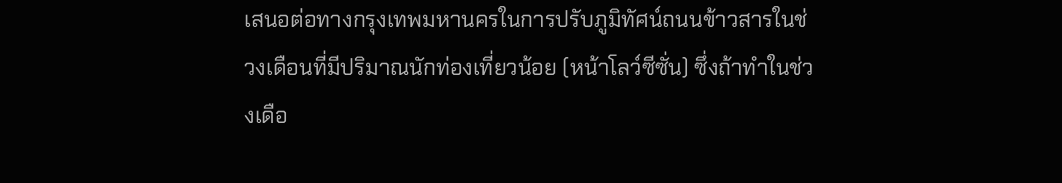เสนอต่อทางกรุงเทพมหานครในการปรับภูมิทัศน์ถนนข้าวสารในช่วงเดือนที่มีปริมาณนักท่องเที่ยวน้อย (หน้าโลว์ซีซั่น) ซึ่งถ้าทำในช่วงเดือ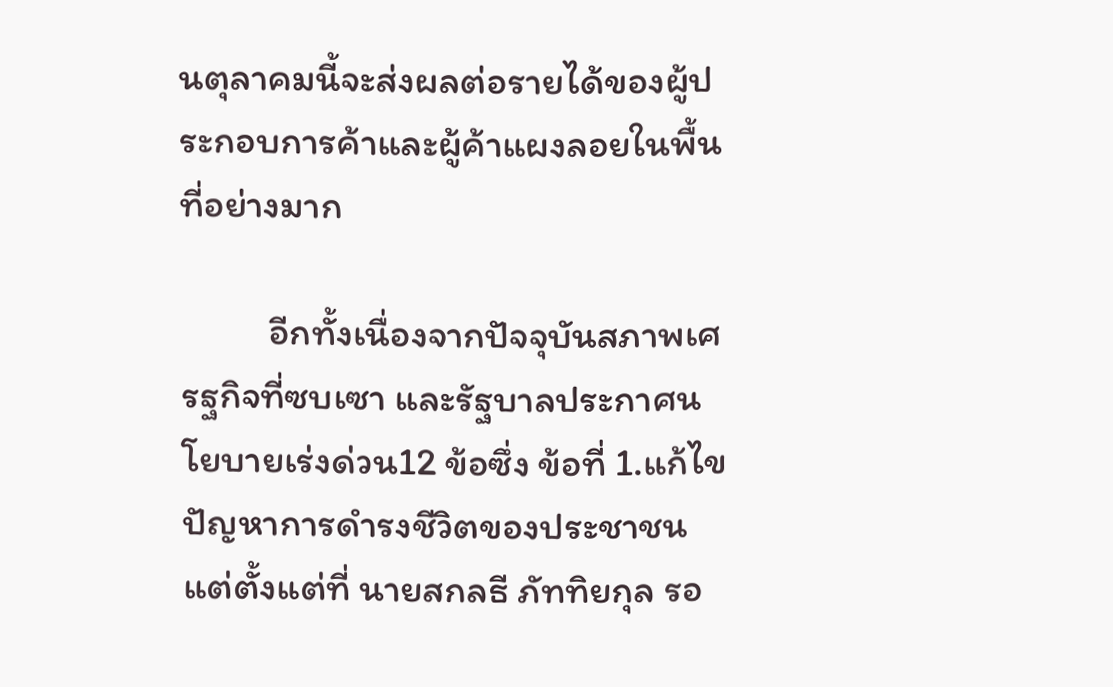นตุลาคมนี้จะส่งผลต่อรายได้ของผู้ประกอบการค้าและผู้ค้าแผงลอยในพื้นที่อย่างมาก

          อีกทั้งเนื่องจากปัจจุบันสภาพเศรฐกิจที่ซบเซา และรัฐบาลประกาศนโยบายเร่งด่วน12 ข้อซึ่ง ข้อที่ 1.แก้ไขปัญหาการดำรงชีวิตของประชาชน แต่ตั้งแต่ที่ นายสกลธี ภัททิยกุล รอ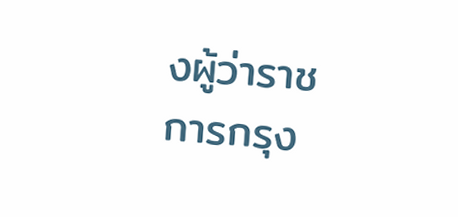งผู้ว่าราชการกรุง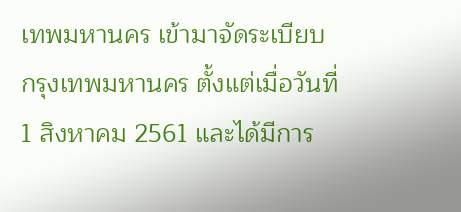เทพมหานคร เข้ามาจัดระเบียบกรุงเทพมหานคร ตั้งแต่เมื่อวันที่ 1 สิงหาคม 2561 และได้มีการ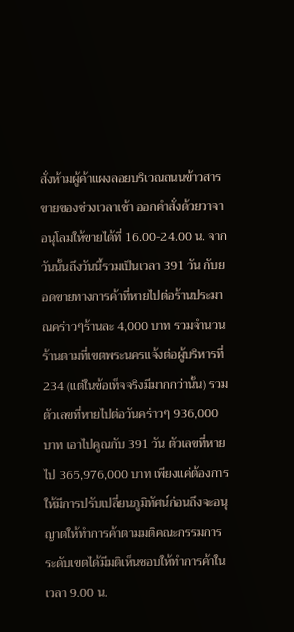สั่งห้ามผู้ค้าแผงลอยบริเวณถนนข้าวสารขายของช่วงเวลาเช้า ออกคำสั่งด้วยวาจาอนุโลมให้ขายได้ที่ 16.00-24.00 น. จากวันนั้นถึงวันนี้รวมเป็นเวลา 391 วัน กับยอดขายทางการค้าที่หายไปต่อร้านประมาณคร่าวๆร้านละ 4,000 บาท รวมจำนวนร้านตามที่เขตพระนครแจ้งต่อผู้บริหารที่ 234 (แต่ในข้อเท็จจริงมีมากกว่านั้น) รวมตัวเลขที่หายไปต่อวันคร่าวๆ 936,000 บาท เอาไปคูณกับ 391 วัน ตัวเลขที่หายไป 365,976,000 บาท เพียงแค่ต้องการให้มีการปรับเปลี่ยนภูมิทัศน์ก่อนถึงจะอนุญาตให้ทำการค้าตามมติคณะกรรมการระดับเขตได้มีมติเห็นชอบให้ทำการค้าในเวลา 9.00 น.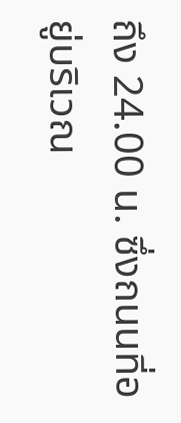ถึง 24.00 น. ซึ่งถนนที่อยู่บริเวณ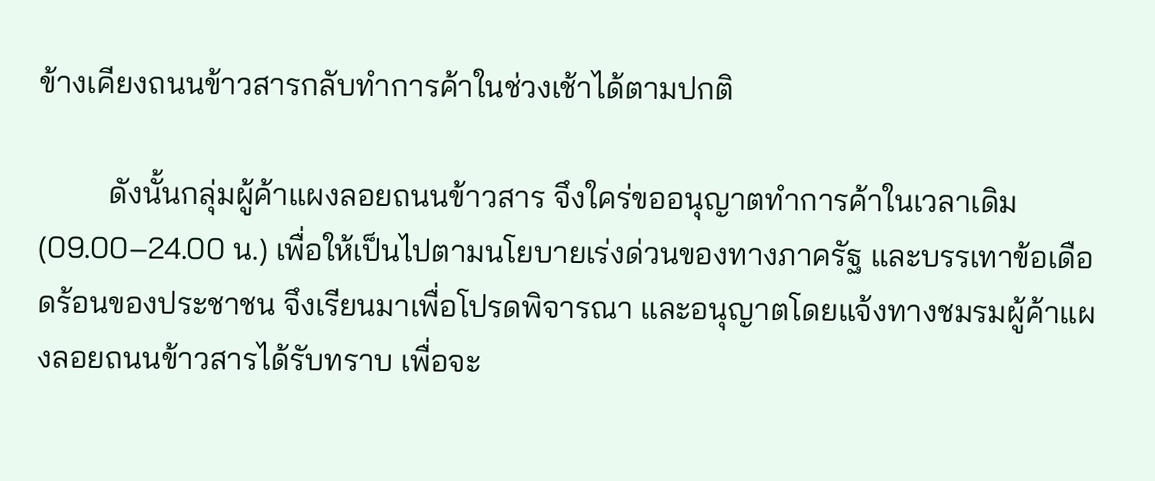ข้างเคียงถนนข้าวสารกลับทำการค้าในช่วงเช้าได้ตามปกติ

         ดังนั้นกลุ่มผู้ค้าแผงลอยถนนข้าวสาร จึงใคร่ขออนุญาตทำการค้าในเวลาเดิม (09.00–24.00 น.) เพื่อให้เป็นไปตามนโยบายเร่งด่วนของทางภาครัฐ และบรรเทาข้อเดือดร้อนของประชาชน จึงเรียนมาเพื่อโปรดพิจารณา และอนุญาตโดยแจ้งทางชมรมผู้ค้าแผงลอยถนนข้าวสารได้รับทราบ เพื่อจะ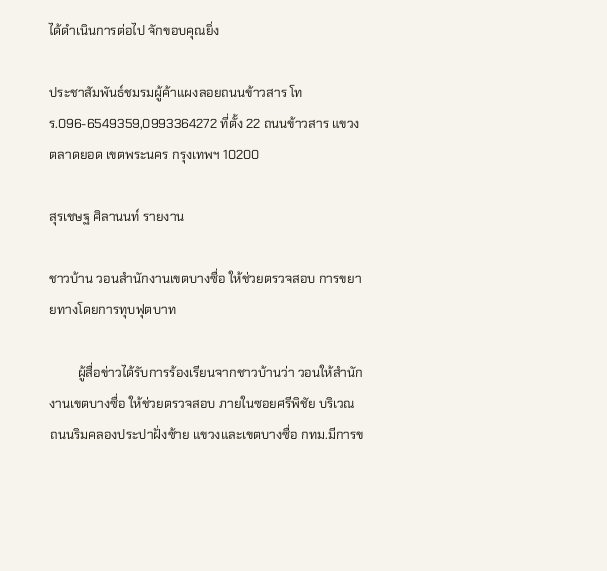ได้ดำเนินการต่อไป จักขอบคุณยิ่ง

ประชาสัมพันธ์ชมรมผู้ค้าแผงลอยถนนข้าวสาร โทร.096-6549359,0993364272 ที่ตั้ง 22 ถนนข้าวสาร แขวงตลาดยอด เขตพระนคร กรุงเทพฯ 10200

สุรเชษฐ ศิลานนท์ รายงาน

ชาวบ้าน วอนสำนักงานเขตบางซื่อ ให้ช่วยตรวจสอบ การขยายทางโดยการทุบฟุตบาท

         ผู้สื่อข่าวได้รับการร้องเรียนจากชาวบ้านว่า วอนให้สำนักงานเขตบางซื่อ ให้ช่วยตรวจสอบ ภายในซอยศรีพิชัย บริเวณ ถนนริมคลองประปาฝั่งซ้าย แขวงและเขตบางซื่อ กทม.มีการข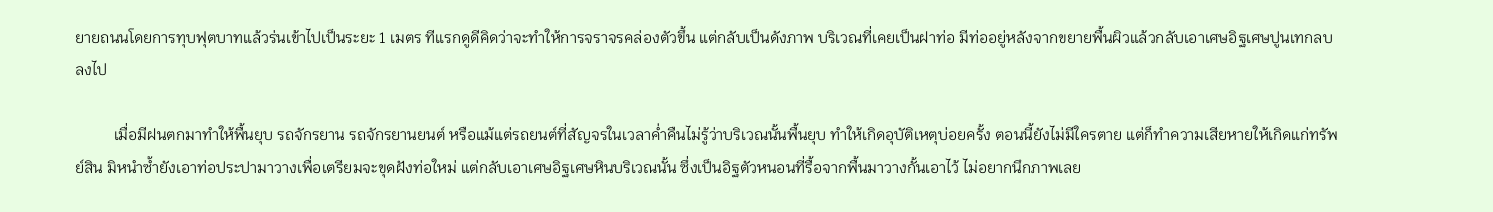ยายถนนโดยการทุบฟุตบาทแล้วร่นเข้าไปเป็นระยะ 1 เมตร ทีแรกดูดีคิดว่าจะทำให้การจราจรคล่องตัวขึ้น แต่กลับเป็นดังภาพ บริเวณที่เคยเป็นฝาท่อ มีท่ออยู่หลังจากขยายพื้นผิวแล้วกลับเอาเศษอิฐเศษปูนเทกลบลงไป

          เมื่อมีฝนตกมาทำให้พื้นยุบ รถจักรยาน รถจักรยานยนต์ หรือแม้แต่รถยนต์ที่สัญจรในเวลาค่ำคืนไม่รู้ว่าบริเวณนั้นพื้นยุบ ทำให้เกิดอุบัติเหตุบ่อยครั้ง ตอนนี้ยังไม่มีใครตาย แต่ก็ทำความเสียหายให้เกิดแก่ทรัพย์สิน มิหนำซ้ำยังเอาท่อประปามาวางเพื่อเตรียมจะขุดฝังท่อใหม่ แต่กลับเอาเศษอิฐเศษหินบริเวณนั้น ซึ่งเป็นอิฐตัวหนอนที่รื้อจากพื้นมาวางกั้นเอาไว้ ไม่อยากนึกภาพเลย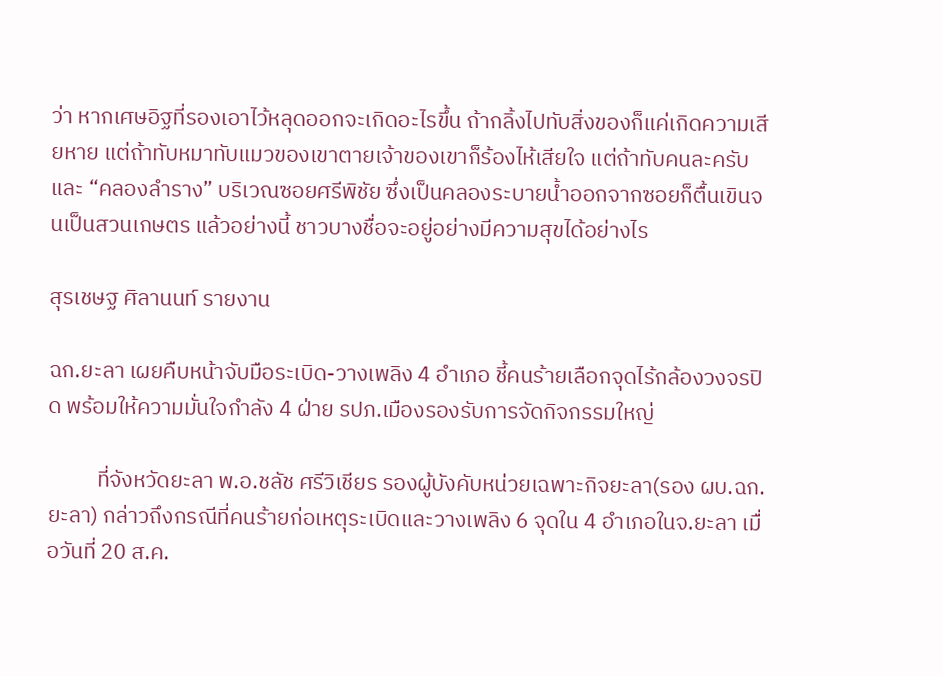ว่า หากเศษอิฐที่รองเอาไว้หลุดออกจะเกิดอะไรขึ้น ถ้ากลิ้งไปทับสิ่งของก็แค่เกิดความเสียหาย แต่ถ้าทับหมาทับแมวของเขาตายเจ้าของเขาก็ร้องไห้เสียใจ แต่ถ้าทับคนละครับ และ “คลองลำราง” บริเวณซอยศรีพิชัย ซึ่งเป็นคลองระบายน้ำออกจากซอยก็ตื้นเขินจนเป็นสวนเกษตร แล้วอย่างนี้ ชาวบางชื่อจะอยู่อย่างมีความสุขได้อย่างไร

สุรเชษฐ ศิลานนท์ รายงาน

ฉก.ยะลา เผยคืบหน้าจับมือระเบิด-วางเพลิง 4 อำเภอ ชี้คนร้ายเลือกจุดไร้กล้องวงจรปิด พร้อมให้ความมั่นใจกำลัง 4 ฝ่าย รปภ.เมืองรองรับการจัดกิจกรรมใหญ่

          ที่จังหวัดยะลา พ.อ.ชลัช ศรีวิเชียร รองผู้บังคับหน่วยเฉพาะกิจยะลา(รอง ผบ.ฉก.ยะลา) กล่าวถึงกรณีที่คนร้ายก่อเหตุระเบิดและวางเพลิง 6 จุดใน 4 อำเภอในจ.ยะลา เมื่อวันที่ 20 ส.ค.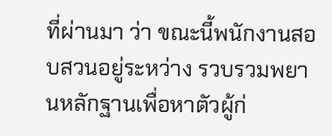ที่ผ่านมา ว่า ขณะนี้พนักงานสอบสวนอยู่ระหว่าง รวบรวมพยานหลักฐานเพื่อหาตัวผู้ก่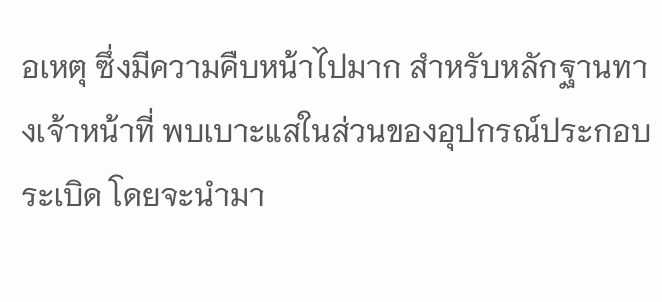อเหตุ ซึ่งมีความคืบหน้าไปมาก สำหรับหลักฐานทางเจ้าหน้าที่ พบเบาะแสในส่วนของอุปกรณ์ประกอบระเบิด โดยจะนำมา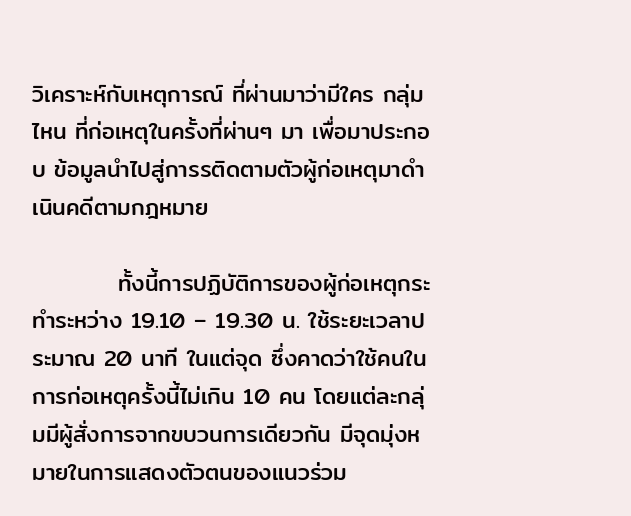วิเคราะห์กับเหตุการณ์ ที่ผ่านมาว่ามีใคร กลุ่มไหน ที่ก่อเหตุในครั้งที่ผ่านๆ มา เพื่อมาประกอบ ข้อมูลนำไปสู่การรติดตามตัวผู้ก่อเหตุมาดำเนินคดีตามกฎหมาย

          ทั้งนี้การปฏิบัติการของผู้ก่อเหตุกระทำระหว่าง 19.10 – 19.30 น. ใช้ระยะเวลาประมาณ 20 นาที ในแต่จุด ซึ่งคาดว่าใช้คนในการก่อเหตุครั้งนี้ไม่เกิน 10 คน โดยแต่ละกลุ่มมีผู้สั่งการจากขบวนการเดียวกัน มีจุดมุ่งหมายในการแสดงตัวตนของแนวร่วม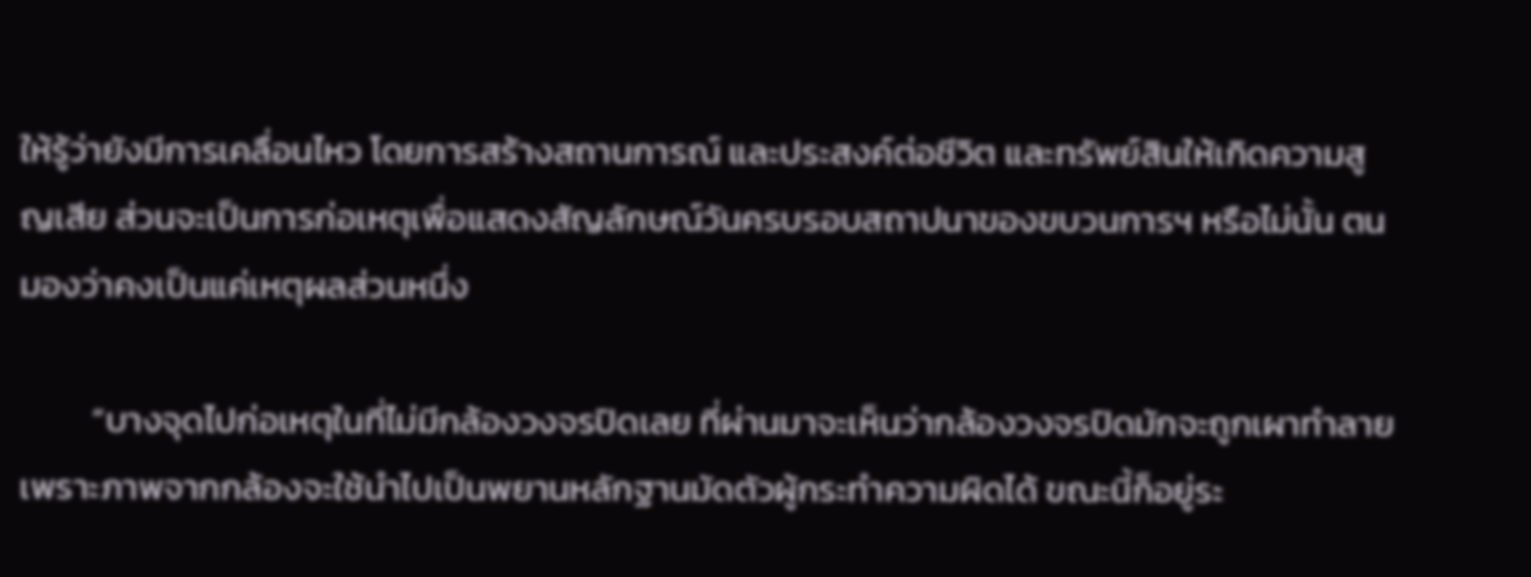ให้รู้ว่ายังมีการเคลื่อนไหว โดยการสร้างสถานการณ์ และประสงค์ต่อชีวิต และทรัพย์สินให้เกิดความสูญเสีย ส่วนจะเป็นการก่อเหตุเพื่อแสดงสัญลักษณ์วันครบรอบสถาปนาของขบวนการฯ หรือไม่นั้น ตนมองว่าคงเป็นแค่เหตุผลส่วนหนึ่ง

         “บางจุดไปก่อเหตุในที่ไม่มีกล้องวงจรปิดเลย ที่ผ่านมาจะเห็นว่ากล้องวงจรปิดมักจะถูกเผาทำลาย เพราะภาพจากกล้องจะใช้นำไปเป็นพยานหลักฐานมัดตัวผู้กระทำความผิดได้ ขณะนี้ก็อยู่ระ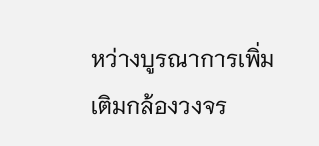หว่างบูรณาการเพิ่มเติมกล้องวงจร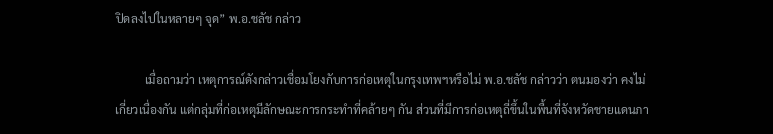ปิดลงไปในหลายๆ จุด” พ.อ.ชลัช กล่าว

          เมื่อถามว่า เหตุการณ์ดังกล่าวเชื่อมโยงกับการก่อเหตุในกรุงเทพฯหรือไม่ พ.อ.ชลัช กล่าวว่า ตนมองว่า คงไม่เกี่ยวเนื่องกัน แต่กลุ่มที่ก่อเหตุมีลักษณะการกระทำที่คล้ายๆ กัน ส่วนที่มีการก่อเหตุถี่ขึ้นในพื้นที่จังหวัดชายแดนภา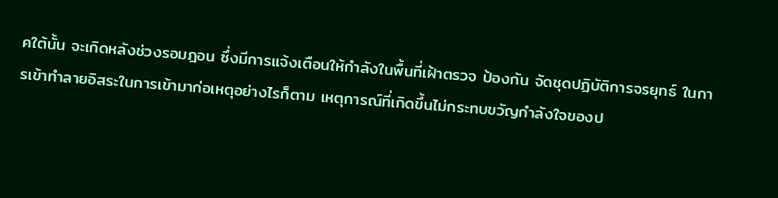คใต้นั้น จะเกิดหลังช่วงรอมฎอน ซึ่งมีการแจ้งเตือนให้กำลังในพื้นที่เฝ้าตรวจ ป้องกัน จัดชุดปฏิบัติการจรยุทธ์ ในการเข้าทำลายอิสระในการเข้ามาก่อเหตุอย่างไรก็ตาม เหตุการณ์ที่เกิดขึ้นไม่กระทบขวัญกำลังใจของป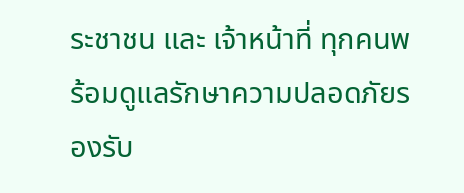ระชาชน และ เจ้าหน้าที่ ทุกคนพร้อมดูแลรักษาความปลอดภัยรองรับ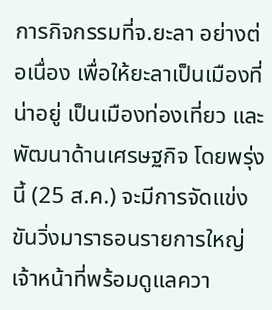การกิจกรรมที่จ.ยะลา อย่างต่อเนื่อง เพื่อให้ยะลาเป็นเมืองที่น่าอยู่ เป็นเมืองท่องเที่ยว และพัฒนาด้านเศรษฐกิจ โดยพรุ่งนี้ (25 ส.ค.) จะมีการจัดแข่งขันวิ่งมาราธอนรายการใหญ่ เจ้าหน้าที่พร้อมดูแลควา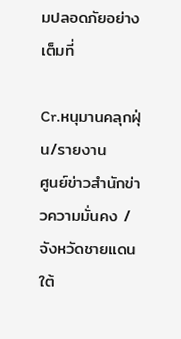มปลอดภัยอย่างเต็มที่

Cr.หนุมานคลุกฝุ่น/รายงาน
ศูนย์ข่าวสำนักข่าวความมั่นคง /จังหวัดชายแดนใต้